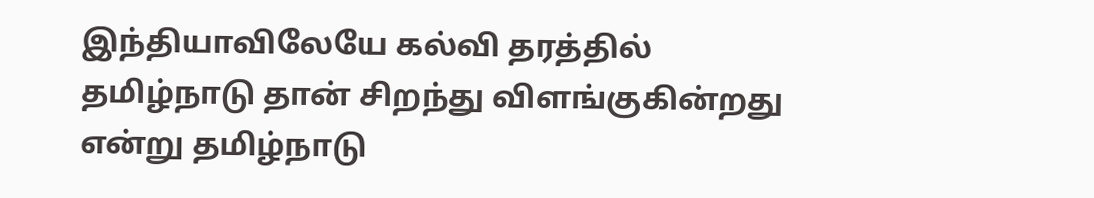இந்தியாவிலேயே கல்வி தரத்தில் தமிழ்நாடு தான் சிறந்து விளங்குகின்றது என்று தமிழ்நாடு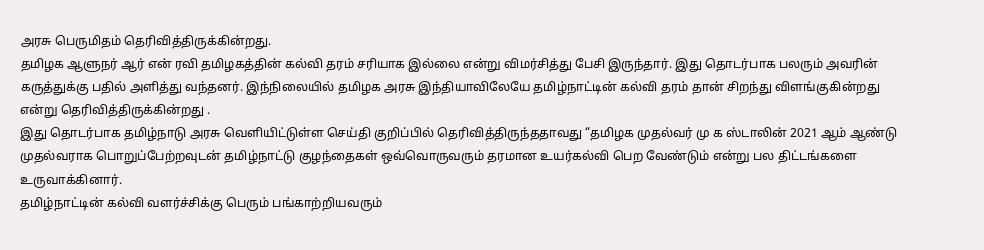அரசு பெருமிதம் தெரிவித்திருக்கின்றது.
தமிழக ஆளுநர் ஆர் என் ரவி தமிழகத்தின் கல்வி தரம் சரியாக இல்லை என்று விமர்சித்து பேசி இருந்தார். இது தொடர்பாக பலரும் அவரின் கருத்துக்கு பதில் அளித்து வந்தனர். இந்நிலையில் தமிழக அரசு இந்தியாவிலேயே தமிழ்நாட்டின் கல்வி தரம் தான் சிறந்து விளங்குகின்றது என்று தெரிவித்திருக்கின்றது .
இது தொடர்பாக தமிழ்நாடு அரசு வெளியிட்டுள்ள செய்தி குறிப்பில் தெரிவித்திருந்ததாவது “தமிழக முதல்வர் மு க ஸ்டாலின் 2021 ஆம் ஆண்டு முதல்வராக பொறுப்பேற்றவுடன் தமிழ்நாட்டு குழந்தைகள் ஒவ்வொருவரும் தரமான உயர்கல்வி பெற வேண்டும் என்று பல திட்டங்களை உருவாக்கினார்.
தமிழ்நாட்டின் கல்வி வளர்ச்சிக்கு பெரும் பங்காற்றியவரும்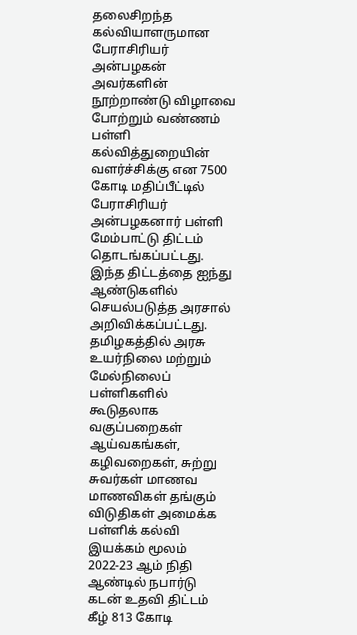தலைசிறந்த கல்வியாளருமான பேராசிரியர் அன்பழகன் அவர்களின் நூற்றாண்டு விழாவை போற்றும் வண்ணம் பள்ளி கல்வித்துறையின் வளர்ச்சிக்கு என 7500 கோடி மதிப்பீட்டில் பேராசிரியர் அன்பழகனார் பள்ளி மேம்பாட்டு திட்டம் தொடங்கப்பட்டது. இந்த திட்டத்தை ஐந்து ஆண்டுகளில் செயல்படுத்த அரசால் அறிவிக்கப்பட்டது.
தமிழகத்தில் அரசு உயர்நிலை மற்றும் மேல்நிலைப் பள்ளிகளில் கூடுதலாக வகுப்பறைகள் ஆய்வகங்கள், கழிவறைகள், சுற்று சுவர்கள் மாணவ மாணவிகள் தங்கும் விடுதிகள் அமைக்க பள்ளிக் கல்வி இயக்கம் மூலம் 2022-23 ஆம் நிதி ஆண்டில் நபார்டு கடன் உதவி திட்டம் கீழ் 813 கோடி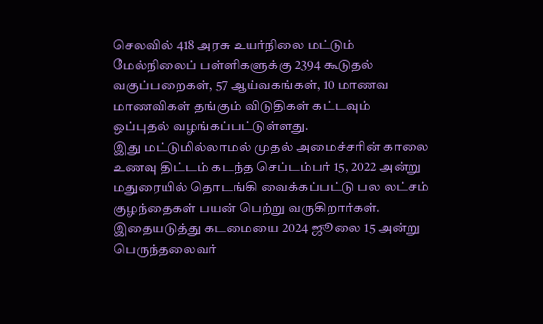செலவில் 418 அரசு உயர்நிலை மட்டும் மேல்நிலைப் பள்ளிகளுக்கு 2394 கூடுதல் வகுப்பறைகள், 57 ஆய்வகங்கள், 10 மாணவ மாணவிகள் தங்கும் விடுதிகள் கட்டவும் ஒப்புதல் வழங்கப்பட்டுள்ளது.
இது மட்டுமில்லாமல் முதல் அமைச்சரின் காலை உணவு திட்டம் கடந்த செப்டம்பர் 15, 2022 அன்று மதுரையில் தொடங்கி வைக்கப்பட்டு பல லட்சம் குழந்தைகள் பயன் பெற்று வருகிறார்கள். இதையடுத்து கடமையை 2024 ஜூலை 15 அன்று பெருந்தலைவர்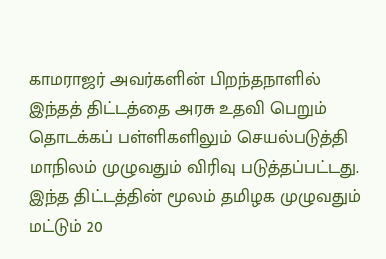காமராஜர் அவர்களின் பிறந்தநாளில் இந்தத் திட்டத்தை அரசு உதவி பெறும் தொடக்கப் பள்ளிகளிலும் செயல்படுத்தி மாநிலம் முழுவதும் விரிவு படுத்தப்பட்டது.
இந்த திட்டத்தின் மூலம் தமிழக முழுவதும் மட்டும் 20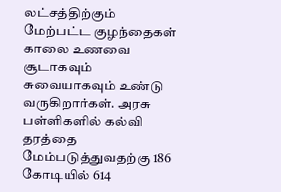லட்சத்திற்கும் மேற்பட்ட குழந்தைகள் காலை உணவை சூடாகவும் சுவையாகவும் உண்டு வருகிறார்கள். அரசு பள்ளிகளில் கல்வி தரத்தை மேம்படுத்துவதற்கு 186 கோடியில் 614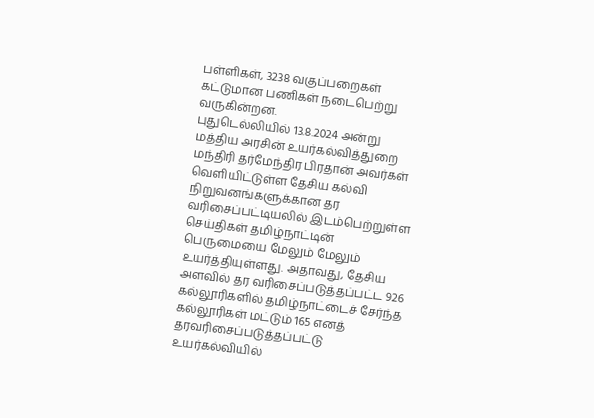பள்ளிகள், 3238 வகுப்பறைகள் கட்டுமான பணிகள் நடைபெற்று வருகின்றன.
புதுடெல்லியில் 13.8.2024 அன்று மத்திய அரசின் உயர்கல்வித்துறை மந்திரி தர்மேந்திர பிரதான் அவர்கள் வெளியிட்டுள்ள தேசிய கல்வி நிறுவனங்களுக்கான தர வரிசைப்பட்டியலில் இடம்பெற்றுள்ள செய்திகள் தமிழ்நாட்டின் பெருமையை மேலும் மேலும் உயர்த்தியுள்ளது. அதாவது, தேசிய அளவில் தர வரிசைப்படுத்தப்பட்ட 926 கல்லூரிகளில் தமிழ்நாட்டைச் சேர்ந்த கல்லூரிகள் மட்டும் 165 எனத் தரவரிசைப்படுத்தப்பட்டு உயர்கல்வியில்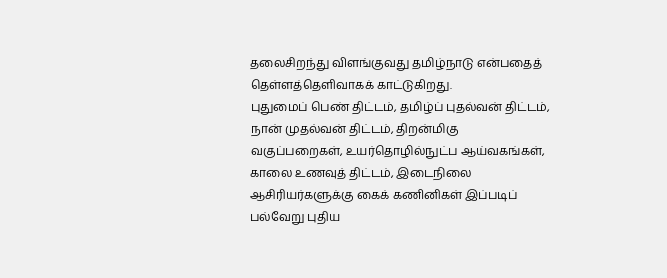தலைசிறந்து விளங்குவது தமிழ்நாடு என்பதைத் தெள்ளத்தெளிவாகக் காட்டுகிறது.
புதுமைப் பெண் திட்டம், தமிழ்ப் புதல்வன் திட்டம், நான் முதல்வன் திட்டம், திறன்மிகு வகுப்பறைகள், உயர்தொழில்நுட்ப ஆய்வகங்கள், காலை உணவுத் திட்டம், இடைநிலை ஆசிரியர்களுக்கு கைக் கணினிகள் இப்படிப் பல்வேறு புதிய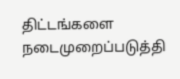திட்டங்களை நடைமுறைப்படுத்தி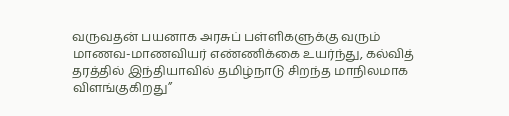வருவதன் பயனாக அரசுப் பள்ளிகளுக்கு வரும் மாணவ-மாணவியர் எண்ணிக்கை உயர்ந்து, கல்வித் தரத்தில் இந்தியாவில் தமிழ்நாடு சிறந்த மாநிலமாக விளங்குகிறது”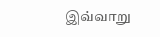இவ்வாறு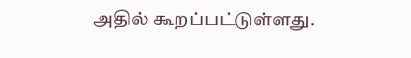அதில் கூறப்பட்டுள்ளது.